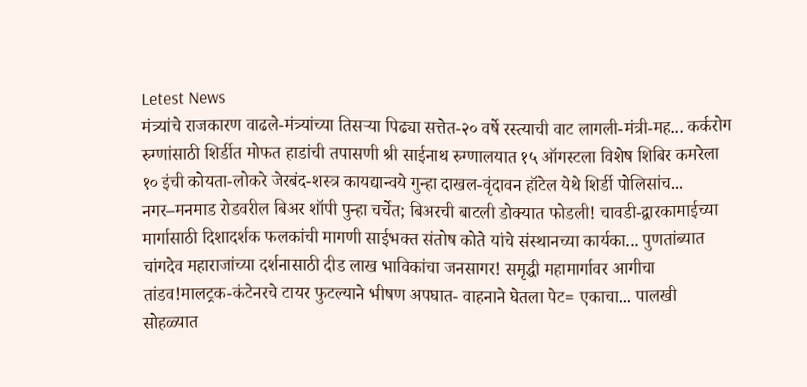Letest News
मंत्र्यांचे राजकारण वाढले-मंत्र्यांच्या तिसऱ्या पिढ्या सत्तेत-२० वर्षे रस्त्याची वाट लागली-मंत्री-मह... कर्करोग रुग्णांसाठी शिर्डीत मोफत हाडांची तपासणी श्री साईनाथ रुग्णालयात १५ ऑगस्टला विशेष शिबिर कमरेला १० इंची कोयता-लोकरे जेरबंद-शस्त्र कायद्यान्वये गुन्हा दाखल-वृंदावन हॉटेल येथे शिर्डी पोलिसांच... नगर–मनमाड रोडवरील बिअर शॉपी पुन्हा चर्चेत; बिअरची बाटली डोक्यात फोडली! चावडी-द्वारकामाईच्या मार्गासाठी दिशादर्शक फलकांची मागणी साईभक्त संतोष कोते यांचे संस्थानच्या कार्यका... पुणतांब्यात चांगदेव महाराजांच्या दर्शनासाठी दीड लाख भाविकांचा जनसागर! समृद्धी महामार्गावर आगीचा तांडव!मालट्रक-कंटेनरचे टायर फुटल्याने भीषण अपघात- वाहनाने घेतला पेट= एकाचा... पालखी सोहळ्यात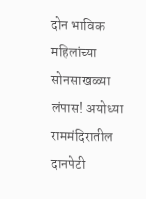दोन भाविक महिलांच्या सोनसाखळ्या लंपास! अयोध्या राममंदिरातील दानपेटी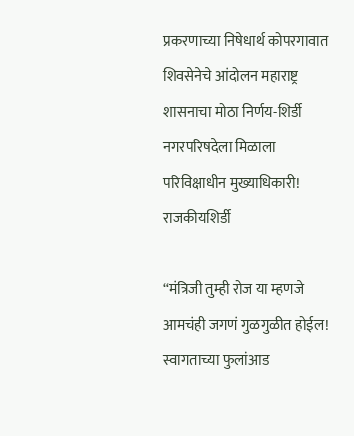प्रकरणाच्या निषेधार्थ कोपरगावात शिवसेनेचे आंदोलन महाराष्ट्र शासनाचा मोठा निर्णय-शिर्डी नगरपरिषदेला मिळाला परिविक्षाधीन मुख्याधिकारी!
राजकीयशिर्डी

“मंत्रिजी तुम्ही रोज या म्हणजे आमचंही जगणं गुळगुळीत होईल! स्वागताच्या फुलांआड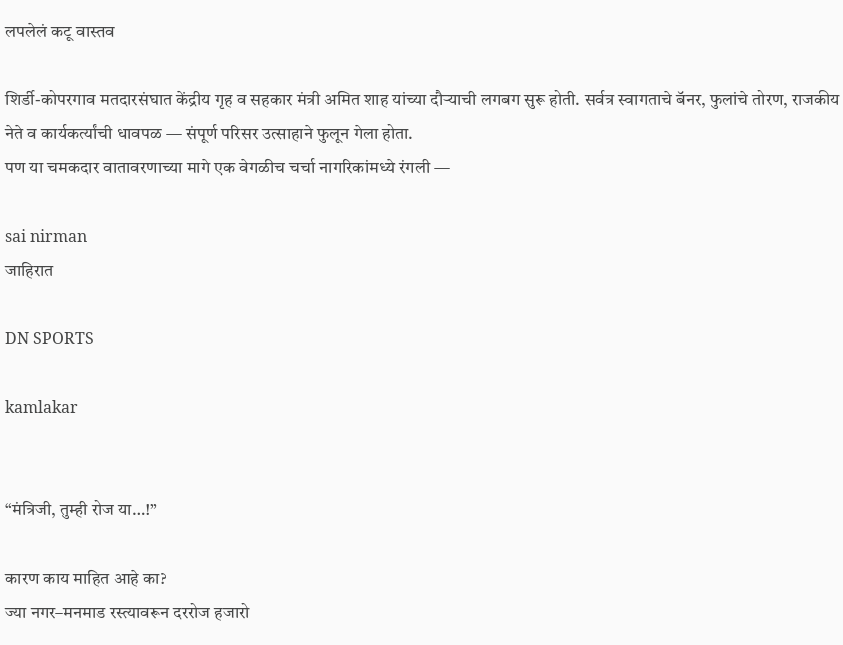लपलेलं कटू वास्तव

शिर्डी-कोपरगाव मतदारसंघात केंद्रीय गृह व सहकार मंत्री अमित शाह यांच्या दौऱ्याची लगबग सुरू होती. सर्वत्र स्वागताचे बॅनर, फुलांचे तोरण, राजकीय नेते व कार्यकर्त्यांची धावपळ — संपूर्ण परिसर उत्साहाने फुलून गेला होता.
पण या चमकदार वातावरणाच्या मागे एक वेगळीच चर्चा नागरिकांमध्ये रंगली —

sai nirman
जाहिरात

DN SPORTS

kamlakar


“मंत्रिजी, तुम्ही रोज या…!”

कारण काय माहित आहे का?
ज्या नगर–मनमाड रस्त्यावरून दररोज हजारो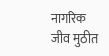नागरिक जीव मुठीत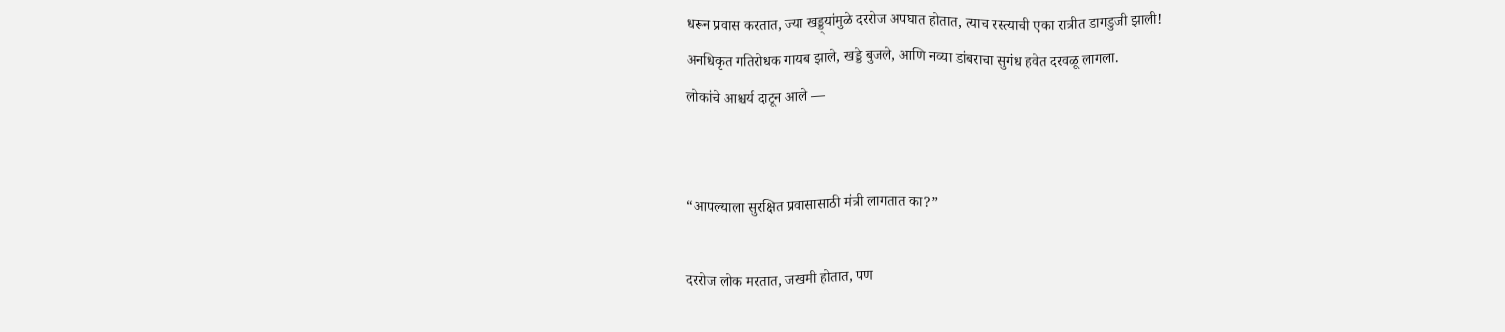धरून प्रवास करतात, ज्या खड्ड्यांमुळे दररोज अपघात होतात, त्याच रस्त्याची एका रात्रीत डागडुजी झाली!
अनधिकृत गतिरोधक गायब झाले, खड्डे बुजले, आणि नव्या डांबराचा सुगंध हवेत दरवळू लागला.
लोकांचे आश्चर्य दाटून आले —


“आपल्याला सुरक्षित प्रवासासाठी मंत्री लागतात का?”

दररोज लोक मरतात, जखमी होतात, पण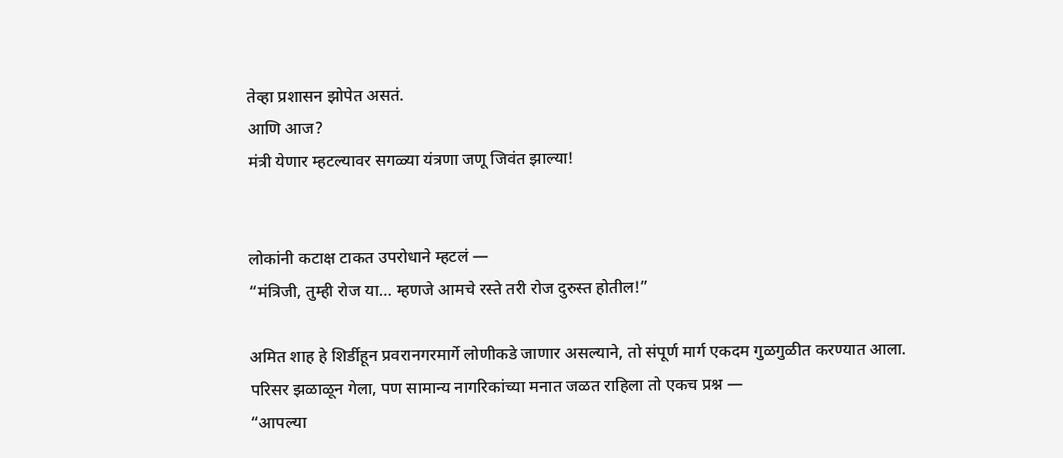तेव्हा प्रशासन झोपेत असतं.
आणि आज?
मंत्री येणार म्हटल्यावर सगळ्या यंत्रणा जणू जिवंत झाल्या!


लोकांनी कटाक्ष टाकत उपरोधाने म्हटलं —
“मंत्रिजी, तुम्ही रोज या… म्हणजे आमचे रस्ते तरी रोज दुरुस्त होतील!”

अमित शाह हे शिर्डीहून प्रवरानगरमार्गे लोणीकडे जाणार असल्याने, तो संपूर्ण मार्ग एकदम गुळगुळीत करण्यात आला.
परिसर झळाळून गेला, पण सामान्य नागरिकांच्या मनात जळत राहिला तो एकच प्रश्न —
“आपल्या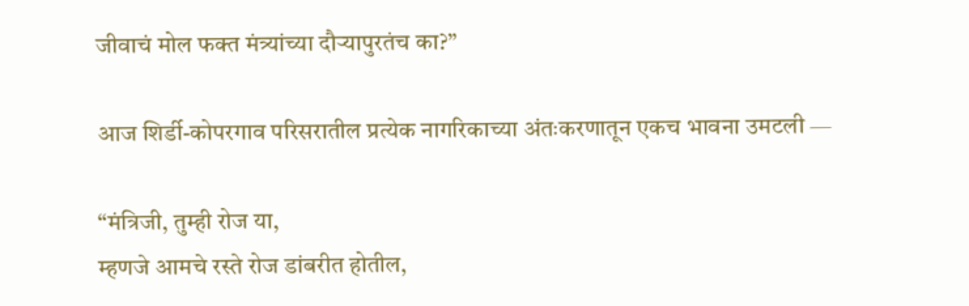जीवाचं मोल फक्त मंत्र्यांच्या दौऱ्यापुरतंच का?”

आज शिर्डी-कोपरगाव परिसरातील प्रत्येक नागरिकाच्या अंतःकरणातून एकच भावना उमटली —

“मंत्रिजी, तुम्ही रोज या,
म्हणजे आमचे रस्ते रोज डांबरीत होतील,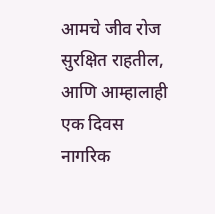आमचे जीव रोज सुरक्षित राहतील,
आणि आम्हालाही एक दिवस नागरिक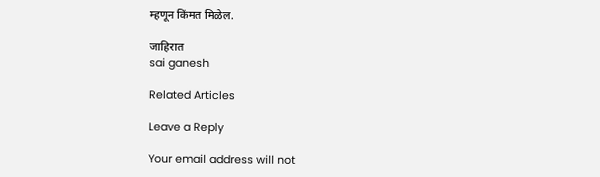म्हणून किंमत मिळेल.

जाहिरात
sai ganesh

Related Articles

Leave a Reply

Your email address will not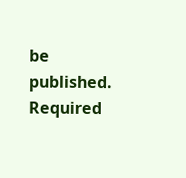be published. Required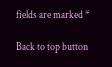fields are marked *

Back to top button